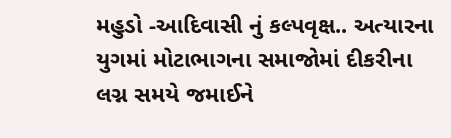મહુડો -આદિવાસી નું કલ્પવૃક્ષ.. અત્યારના યુગમાં મોટાભાગના સમાજોમાં દીકરીના લગ્ન સમયે જમાઈને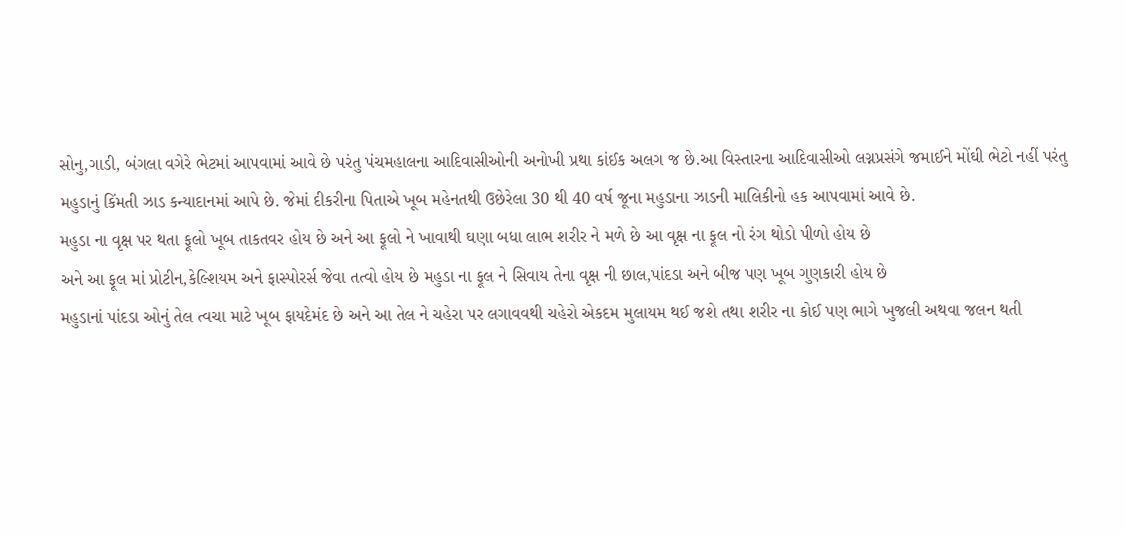સોનુ,ગાડી, બંગલા વગેરે ભેટમાં આપવામાં આવે છે પરંતુ પંચમહાલના આદિવાસીઓની અનોખી પ્રથા કાંઈક અલગ જ છે.આ વિસ્તારના આદિવાસીઓ લગ્નપ્રસંગે જમાઈને મોંઘી ભેટો નહીં પરંતુ મહુડાનું કિંમતી ઝાડ કન્યાદાનમાં આપે છે. જેમાં દીકરીના પિતાએ ખૂબ મહેનતથી ઉછેરેલા 30 થી 40 વર્ષ જૂના મહુડાના ઝાડની માલિકીનો હક આપવામાં આવે છે.
મહુડા ના વૃક્ષ પર થતા ફૂલો ખૂબ તાકતવર હોય છે અને આ ફૂલો ને ખાવાથી ઘણા બધા લાભ શરીર ને મળે છે આ વૃક્ષ ના ફૂલ નો રંગ થોડો પીળો હોય છે
અને આ ફૂલ માં પ્રોટીન,કેલ્શિયમ અને ફાસ્પોરર્સ જેવા તત્વો હોય છે મહુડા ના ફૂલ ને સિવાય તેના વૃક્ષ ની છાલ,પાંદડા અને બીજ પણ ખૂબ ગુણકારી હોય છે
મહુડાનાં પાંદડા ઓનું તેલ ત્વચા માટે ખૂબ ફાયદેમંદ છે અને આ તેલ ને ચહેરા પર લગાવવથી ચહેરો એકદમ મુલાયમ થઈ જશે તથા શરીર ના કોઈ પણ ભાગે ખુજલી અથવા જલન થતી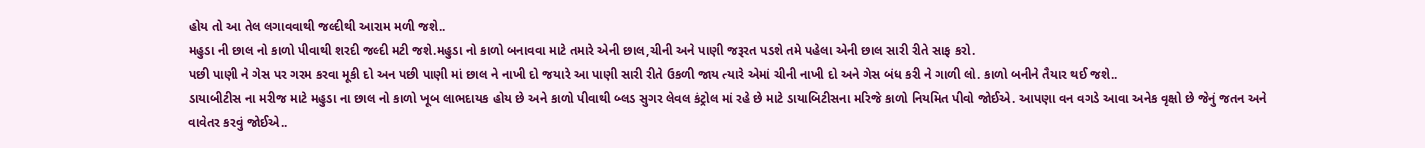હોય તો આ તેલ લગાવવાથી જલ્દીથી આરામ મળી જશે..
મહુડા ની છાલ નો કાળો પીવાથી શરદી જલ્દી મટી જશે.મહુડા નો કાળો બનાવવા માટે તમારે એની છાલ,ચીની અને પાણી જરૂરત પડશે તમે પહેલા એની છાલ સારી રીતે સાફ કરો.
પછી પાણી ને ગેસ પર ગરમ કરવા મૂકી દો અન પછી પાણી માં છાલ ને નાખી દો જયારે આ પાણી સારી રીતે ઉકળી જાય ત્યારે એમાં ચીની નાખી દો અને ગેસ બંધ કરી ને ગાળી લો. કાળો બનીને તૈયાર થઈ જશે..
ડાયાબીટીસ ના મરીજ માટે મહુડા ના છાલ નો કાળો ખૂબ લાભદાયક હોય છે અને કાળો પીવાથી બ્લડ સુગર લેવલ કંટ્રોલ માં રહે છે માટે ડાયાબિટીસના મરિજે કાળો નિયમિત પીવો જોઈએ. આપણા વન વગડે આવા અનેક વૃક્ષો છે જેનું જતન અને વાવેતર કરવું જોઈએ..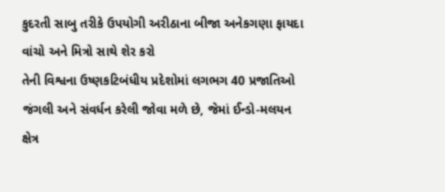કુદરતી સાબુ તરીકે ઉપયોગી અરીઠાના બીજા અનેકગણા ફાયદા વાંચો અને મિત્રો સાથે શેર કરો
તેની વિશ્વના ઉષ્ણકટિબંધીય પ્રદેશોમાં લગભગ 40 પ્રજાતિઓ જંગલી અને સંવર્ધન કરેલી જોવા મળે છે, જેમાં ઈન્ડો-મલયન ક્ષેત્ર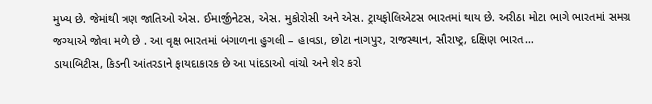મુખ્ય છે. જેમાંથી ત્રણ જાતિઓ એસ. ઈમાર્જીનેટસ, એસ. મુકોરોસી અને એસ. ટ્રાયફોલિએટસ ભારતમાં થાય છે. અરીઠા મોટા ભાગે ભારતમાં સમગ્ર જગ્યાએ જોવા મળે છે . આ વૃક્ષ ભારતમાં બંગાળના હુગલી – હાવડા, છોટા નાગપુર, રાજસ્થાન, સૌરાષ્ટ્ર, દક્ષિણ ભારત…
ડાયાબિટીસ, કિડની આંતરડાને ફાયદાકારક છે આ પાંદડાઓ વાંચો અને શેર કરો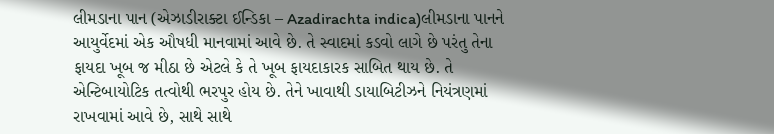લીમડાના પાન (એઝાડીરાક્ટા ઈન્ડિકા – Azadirachta indica)લીમડાના પાનને આયુર્વેદમાં એક ઔષધી માનવામાં આવે છે. તે સ્વાદમાં કડવો લાગે છે પરંતુ તેના ફાયદા ખૂબ જ મીઠા છે એટલે કે તે ખૂબ ફાયદાકારક સાબિત થાય છે. તે એન્ટિબાયોટિક તત્વોથી ભરપુર હોય છે. તેને ખાવાથી ડાયાબિટીઝને નિયંત્રણમાં રાખવામાં આવે છે, સાથે સાથે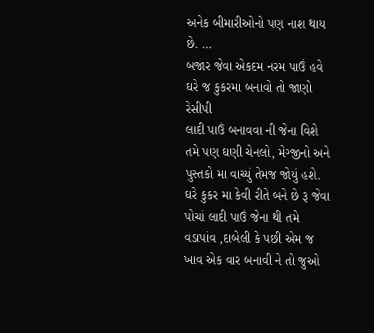અનેક બીમારીઓનો પણ નાશ થાય છે. …
બજાર જેવા એકદમ નરમ પાઉં હવે ઘરે જ કુકરમા બનાવો તો જાણો રેસીપી
લાદી પાઉં બનાવવા ની જેના વિશે તમે પણ ઘણી ચેનલો, મેગ્જીનો અને પુસ્તકો મા વાચ્યું તેમજ જોયું હશે. ઘરે કુકર મા કેવી રીતે બને છે રૂ જેવા પોચાં લાદી પાઉં જેના થી તમે વડાપાંવ ,દાબેલી કે પછી એમ જ ખાવ એક વાર બનાવી ને તો જુઓ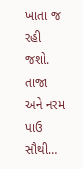ખાતા જ રહી જશો. તાજા અને નરમ પાઉ સૌથી…